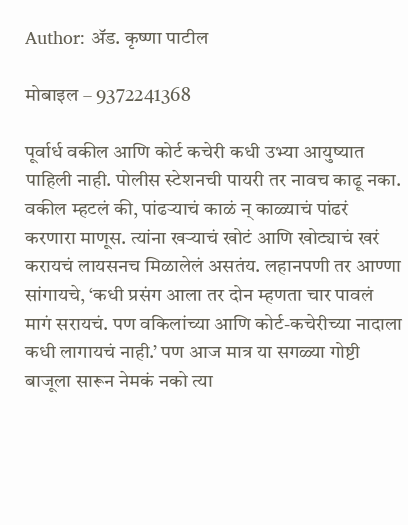Author: ॲड. कृष्णा पाटील

मोबाइल – 9372241368

पूर्वार्ध वकील आणि कोर्ट कचेरी कधी उभ्या आयुष्यात पाहिली नाही. पोलीस स्टेशनची पायरी तर नावच काढू नका. वकील म्हटलं की, पांढऱ्याचं काळं न् काळ्याचं पांढरं करणारा माणूस. त्यांना खऱ्याचं खोटं आणि खोट्याचं खरं करायचं लायसनच मिळालेलं असतंय. लहानपणी तर आण्णा सांगायचे, ‘कधी प्रसंग आला तर दोन म्हणता चार पावलं मागं सरायचं. पण वकिलांच्या आणि कोर्ट-कचेरीच्या नादाला कधी लागायचं नाही.’ पण आज मात्र या सगळ्या गोष्टी बाजूला सारून नेमकं नको त्या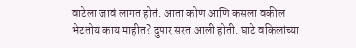वाटेला जावं लागत होतं. आता कोण आणि कसला वकील भेटतोय काय माहीत? दुपार सरत आली होती. घाटे वकिलांच्या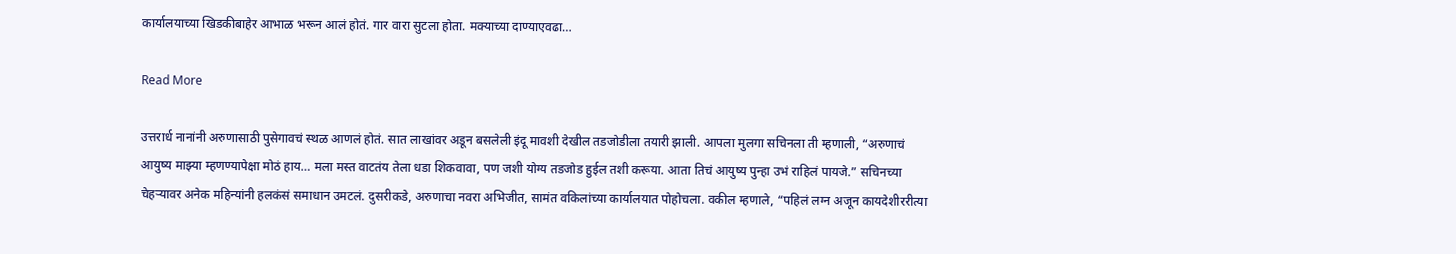कार्यालयाच्या खिडकीबाहेर आभाळ भरून आलं होतं. गार वारा सुटला होता. मक्याच्या दाण्याएवढा…

Read More

उत्तरार्ध नानांनी अरुणासाठी पुसेगावचं स्थळ आणलं होतं. सात लाखांवर अडून बसलेली इंदू मावशी देखील तडजोडीला तयारी झाली. आपला मुलगा सचिनला ती म्हणाली, “अरुणाचं आयुष्य माझ्या म्हणण्यापेक्षा मोठं हाय… मला मस्त वाटतंय तेला धडा शिकवावा, पण जशी योग्य तडजोड हुईल तशी करूया. आता तिचं आयुष्य पुन्हा उभं राहिलं पायजे.” सचिनच्या चेहऱ्यावर अनेक महिन्यांनी हलकंसं समाधान उमटलं. दुसरीकडे, अरुणाचा नवरा अभिजीत, सामंत वकिलांच्या कार्यालयात पोहोचला. वकील म्हणाले, “पहिलं लग्न अजून कायदेशीररीत्या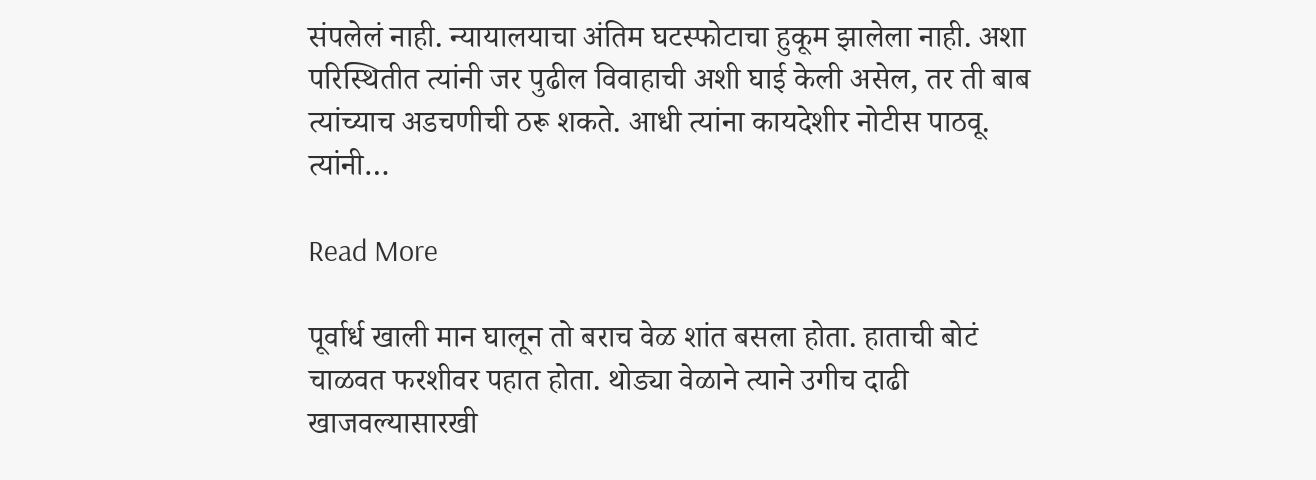संपलेलं नाही. न्यायालयाचा अंतिम घटस्फोटाचा हुकूम झालेला नाही. अशा परिस्थितीत त्यांनी जर पुढील विवाहाची अशी घाई केली असेल, तर ती बाब त्यांच्याच अडचणीची ठरू शकते. आधी त्यांना कायदेशीर नोटीस पाठवू. त्यांनी…

Read More

पूर्वार्ध खाली मान घालून तो बराच वेळ शांत बसला होता. हाताची बोटं चाळवत फरशीवर पहात होता. थोड्या वेळाने त्याने उगीच दाढी खाजवल्यासारखी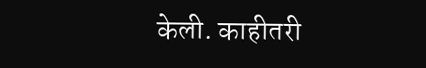केली. काहीतरी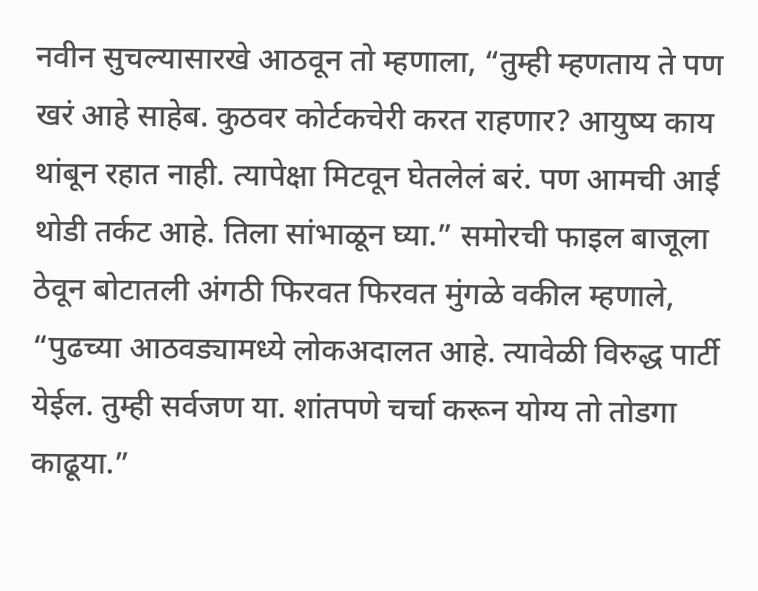नवीन सुचल्यासारखे आठवून तो म्हणाला, “तुम्ही म्हणताय ते पण खरं आहे साहेब. कुठवर कोर्टकचेरी करत राहणार? आयुष्य काय थांबून रहात नाही. त्यापेक्षा मिटवून घेतलेलं बरं. पण आमची आई थोडी तर्कट आहे. तिला सांभाळून घ्या.” समोरची फाइल बाजूला ठेवून बोटातली अंगठी फिरवत फिरवत मुंगळे वकील म्हणाले, “पुढच्या आठवड्यामध्ये लोकअदालत आहे. त्यावेळी विरुद्ध पार्टी येईल. तुम्ही सर्वजण या. शांतपणे चर्चा करून योग्य तो तोडगा काढूया.”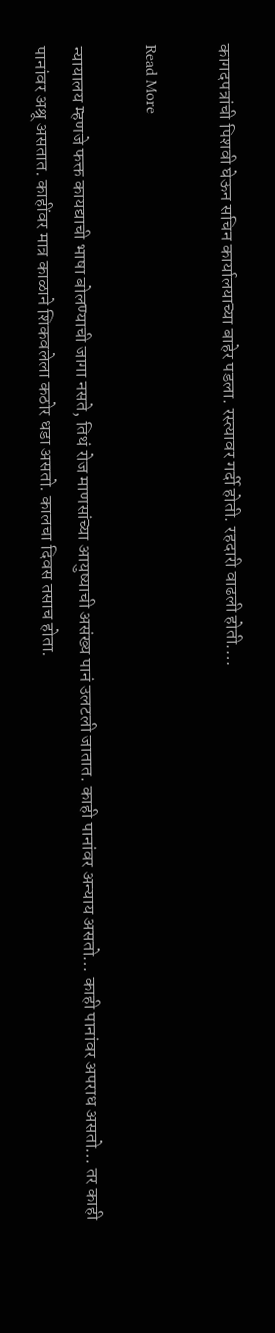कागदपत्रांची पिशवी घेऊन सचिन कार्यालयाच्या बाहेर पडला. रस्त्यावर गर्दी होती. रहदारी वाढली होती.…

Read More

न्यायालय म्हणजे फक्त कायद्याची भाषा बोलण्याची जागा नसते, तिथं रोज माणसांच्या आयुष्याची असंख्य पानं उलटली जातात. काही पानांवर अन्याय असतो… काही पानांवर अपराध असतो… तर काही पानांवर अश्रू असतात. काहींवर मात्र काळाने शिकवलेला कठोर धडा असतो. कालचा दिवस तसाच होता.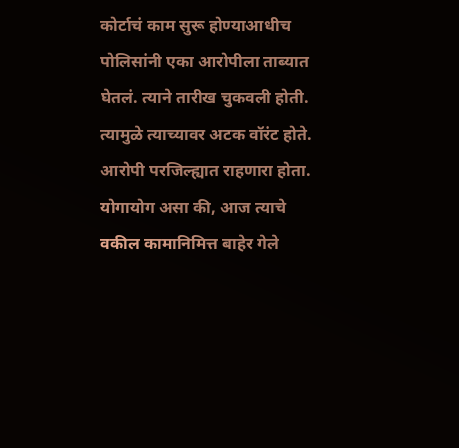कोर्टाचं काम सुरू होण्याआधीच पोलिसांनी एका आरोपीला ताब्यात घेतलं. त्याने तारीख चुकवली होती. त्यामुळे त्याच्यावर अटक वॉरंट होते. आरोपी परजिल्ह्यात राहणारा होता. योगायोग असा की, आज त्याचे वकील कामानिमित्त बाहेर गेले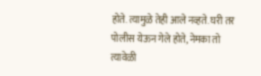होते. त्यामुळे तेही आले नव्हते. घरी तर पोलीस येऊन गेले होते, नेमका तो त्यावेळी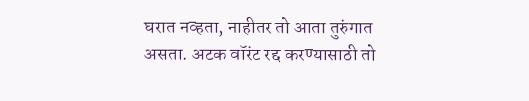घरात नव्हता, नाहीतर तो आता तुरुंगात असता. अटक वॉरंट रद्द करण्यासाठी तो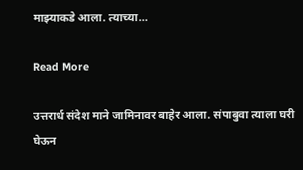माझ्याकडे आला. त्याच्या…

Read More

उत्तरार्ध संदेश माने जामिनावर बाहेर आला. संपाबुवा त्याला घरी घेऊन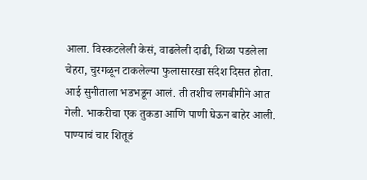आला. विस्कटलेली केसं, वाढलेली दाढी, शिळा पडलेला चेहरा, चुरगळून टाकलेल्या फुलासारखा संदेश दिसत होता. आई सुनीताला भडभडून आलं. ती तशीच लगबीगीने आत गेली. भाकरीचा एक तुकडा आणि पाणी घेऊन बाहेर आली. पाण्याचं चार शितूडं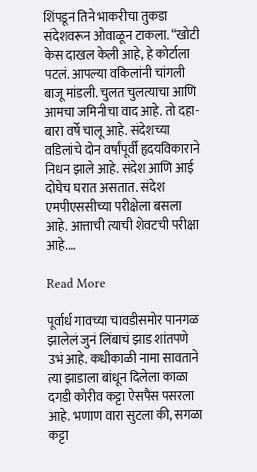शिंपडून तिने भाकरीचा तुकडा संदेशवरून ओवाळून टाकला. “खोटी केस दाखल केली आहे, हे कोर्टाला पटलं. आपल्या वकिलांनी चांगली बाजू मांडली. चुलत चुलत्याचा आणि आमचा जमिनीचा वाद आहे. तो दहा-बारा वर्षे चालू आहे. संदेशच्या वडिलांचे दोन वर्षांपूर्वी हृदयविकाराने निधन झाले आहे. संदेश आणि आई दोघेच घरात असतात. संदेश एमपीएससीच्या परीक्षेला बसला आहे. आत्ताची त्याची शेवटची परीक्षा आहे.…

Read More

पूर्वार्ध गावच्या चावडीसमोर पानगळ झालेलं जुनं लिंबाचं झाड शांतपणे उभं आहे. कधीकाळी नामा सावताने त्या झाडाला बांधून दिलेला काळा दगडी कोरीव कट्टा ऐसपैस पसरला आहे. भणाण वारा सुटला की, सगळा कट्टा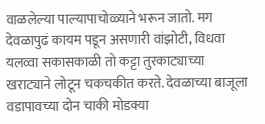वाळलेल्या पाल्यापाचोळ्याने भरून जातो. मग देवळापुढं कायम पडून असणारी वांझोटी, विधवा यलव्वा सकासकाळी तो कट्टा तुरकाट्याच्या खराट्याने लोटून चकचकीत करते. देवळाच्या बाजूला वडापावच्या दोन चाकी मोडक्या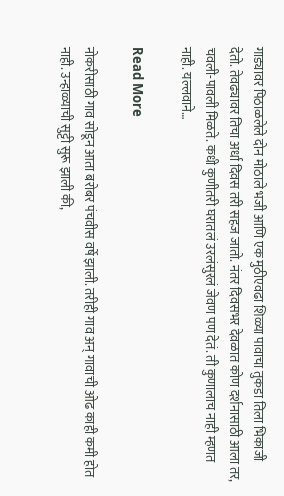गाड्यावर पिठाळलेले दोन मोठाले भजी आणि एक मुठीएवढा शिळ्या पावाचा तुकडा तिला भिकाजी देतो. तेवढ्यावर तिचा अर्धा दिवस तरी सहज जातो. नंतर दिवसभर देवळात कोण दर्शनासाठी आला तर, चवली-पावली मिळते. कधी कुणीतरी घरातलं उरलंसुरलं जेवण पण देतं. ती कुणालाच नाही म्हणत नाही. यल्लवाने…

Read More

नोकरीसाठी गाव सोडून आता बरोबर पंचवीस वर्षे झाली. तरीही गाव अन् गावाची ओढ काही कमी होत नाही. उन्हाळ्याची सुट्टी सुरू झाली की,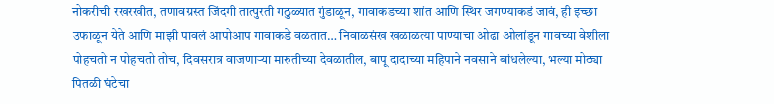नोकरीची रखरखीत, तणावग्रस्त जिंदगी तात्पुरती गठुळ्यात गुंडाळून, गावाकडच्या शांत आणि स्थिर जगण्याकडं जावं, ही इच्छा उफाळून येते आणि माझी पावलं आपोआप गावाकडे वळतात… निवाळसंख खळाळत्या पाण्याचा ओढा ओलांडून गावच्या वेशीला पोहचतो न पोहचतो तोच, दिवसरात्र वाजणाऱ्या मारुतीच्या देवळातील, बापू दादाच्या महिपाने नवसाने बांधलेल्या, भल्या मोठ्या पितळी घंटेचा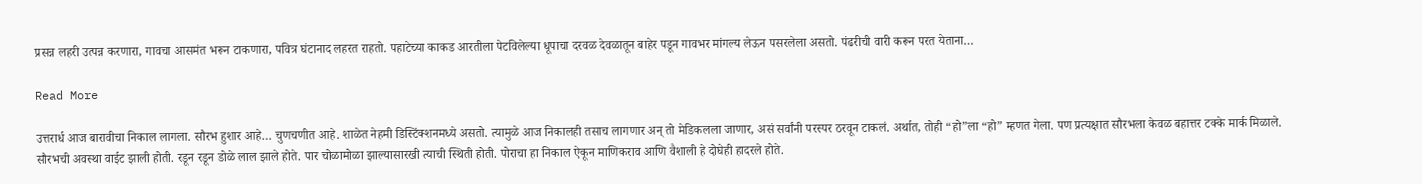प्रसन्न लहरी उत्पन्न करणारा, गावचा आसमंत भरून टाकणारा, पवित्र घंटानाद लहरत राहतो. पहाटेच्या काकड आरतीला पेटविलेल्या धूपाचा दरवळ देवळातून बाहेर पडून गावभर मांगल्य लेऊन पसरलेला असतो. पंढरीची वारी करून परत येताना…

Read More

उत्तरार्ध आज बारावीचा निकाल लागला. सौरभ हुशार आहे… चुणचणीत आहे. शाळेत नेहमी डिस्टिंक्शनमध्ये असतो. त्यामुळे आज निकालही तसाच लागणार अन् तो मेडिकलला जाणार, असं सर्वांनी परस्पर ठरवून टाकलं. अर्थात, तोही “हो”ला “हो” म्हणत गेला. पण प्रत्यक्षात सौरभला केवळ बहात्तर टक्के मार्क मिळाले. सौरभची अवस्था वाईट झाली होती. रडून रडून डोळे लाल झाले होते. पार चोळामोळा झाल्यासारखी त्याची स्थिती होती. पोराचा हा निकाल ऐकून माणिकराव आणि वैशाली हे दोघेही हादरले होते.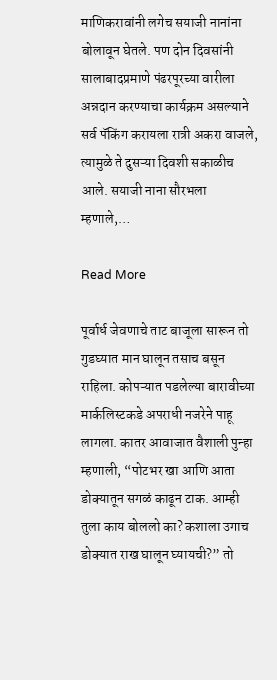माणिकरावांनी लगेच सयाजी नानांना बोलावून घेतले. पण दोन दिवसांनी सालाबादप्रमाणे पंढरपूरच्या वारीला अन्नदान करण्याचा कार्यक्रम असल्याने सर्व पॅकिंग करायला रात्री अकरा वाजले, त्यामुळे ते दुसऱ्या दिवशी सकाळीच आले. सयाजी नाना सौरभला म्हणाले,…

Read More

पूर्वार्ध जेवणाचे ताट बाजूला सारून तो गुडघ्यात मान घालून तसाच बसून राहिला. कोपऱ्यात पडलेल्या बारावीच्या मार्कलिस्टकडे अपराधी नजरेने पाहू लागला. कातर आवाजात वैशाली पुन्हा म्हणाली, “पोटभर खा आणि आता डोक्यातून सगळं काढून टाक. आम्ही तुला काय बोललो का? कशाला उगाच डोक्यात राख घालून घ्यायची?” तो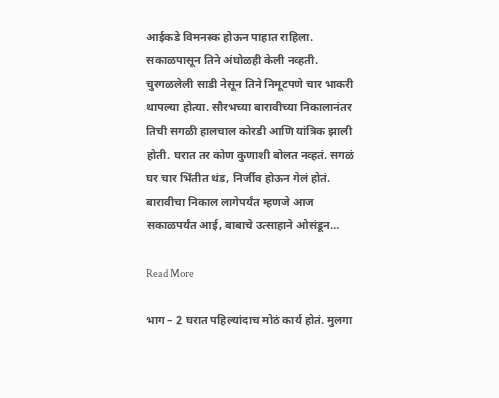आईकडे विमनस्क होऊन पाहात राहिला. सकाळपासून तिने अंघोळही केली नव्हती. चुरगळलेली साडी नेसून तिने निमूटपणे चार भाकरी थापल्या होत्या. सौरभच्या बारावीच्या निकालानंतर तिची सगळी हालचाल कोरडी आणि यांत्रिक झाली होती. घरात तर कोण कुणाशी बोलत नव्हतं. सगळं घर चार भिंतीत थंड, निर्जीव होऊन गेलं होतं. बारावीचा निकाल लागेपर्यंत म्हणजे आज सकाळपर्यंत आई, बाबाचे उत्साहाने ओसंडून…

Read More

भाग – 2 घरात पहिल्यांदाच मोठं कार्य होतं. मुलगा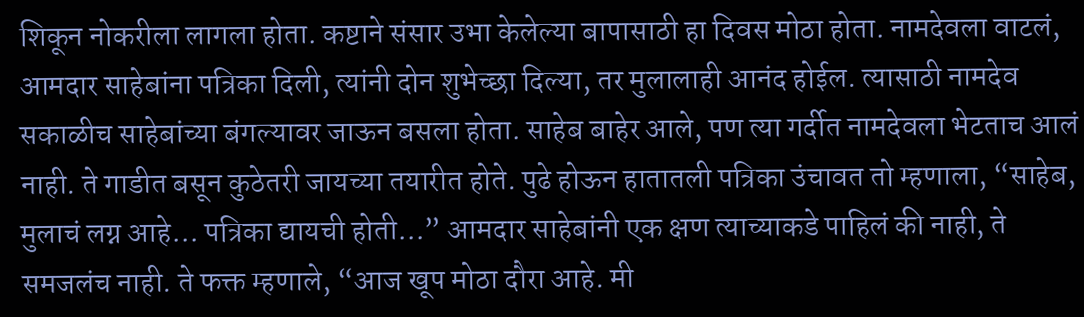शिकून नोकरीला लागला होता. कष्टाने संसार उभा केलेल्या बापासाठी हा दिवस मोठा होता. नामदेवला वाटलं, आमदार साहेबांना पत्रिका दिली, त्यांनी दोन शुभेच्छा दिल्या, तर मुलालाही आनंद होईल. त्यासाठी नामदेव सकाळीच साहेबांच्या बंगल्यावर जाऊन बसला होता. साहेब बाहेर आले, पण त्या गर्दीत नामदेवला भेटताच आलं नाही. ते गाडीत बसून कुठेतरी जायच्या तयारीत होते. पुढे होऊन हातातली पत्रिका उंचावत तो म्हणाला, “साहेब, मुलाचं लग्न आहे… पत्रिका द्यायची होती…” आमदार साहेबांनी एक क्षण त्याच्याकडे पाहिलं की नाही, ते समजलंच नाही. ते फक्त म्हणाले, “आज खूप मोठा दौरा आहे. मी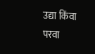उद्या किंवा परवा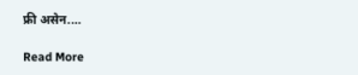फ्री असेन.…

Read More